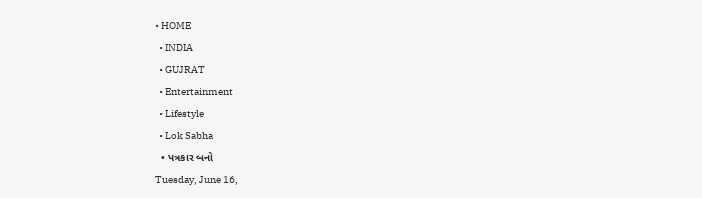• HOME
  • INDIA
  • GUJRAT
  • Entertainment
  • Lifestyle
  • Lok Sabha
  • પત્રકાર બનો
Tuesday, June 16,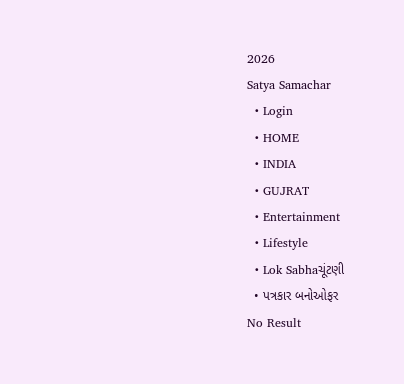2026
Satya Samachar
  • Login
  • HOME
  • INDIA
  • GUJRAT
  • Entertainment
  • Lifestyle
  • Lok Sabhaચૂંટણી
  • પત્રકાર બનોઓફર
No Result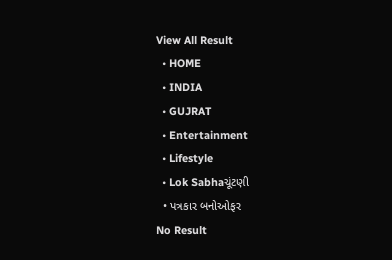View All Result
  • HOME
  • INDIA
  • GUJRAT
  • Entertainment
  • Lifestyle
  • Lok Sabhaચૂંટણી
  • પત્રકાર બનોઓફર
No Result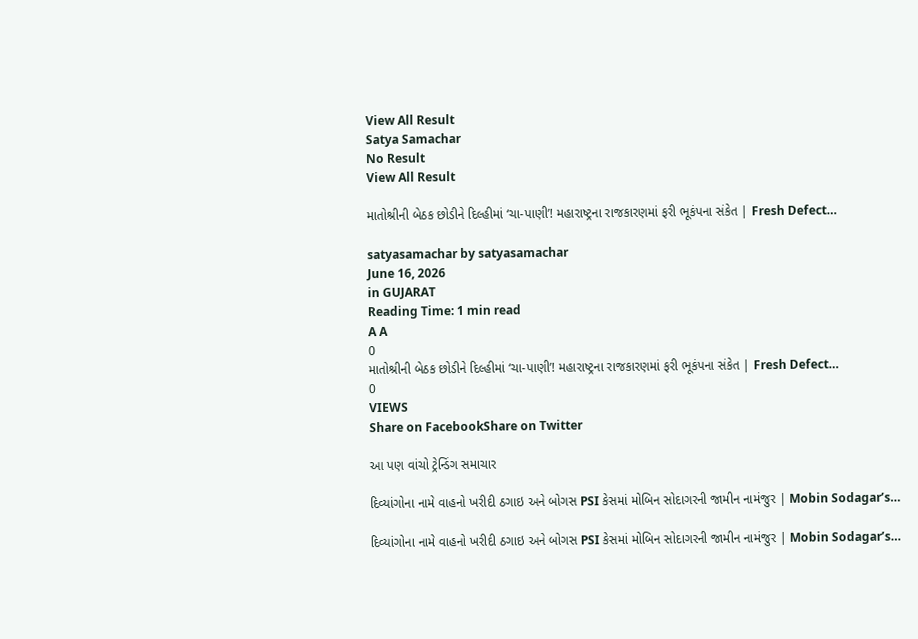View All Result
Satya Samachar
No Result
View All Result

માતોશ્રીની બેઠક છોડીને દિલ્હીમાં ‘ચા-પાણી’! મહારાષ્ટ્રના રાજકારણમાં ફરી ભૂકંપના સંકેત | Fresh Defect…

satyasamachar by satyasamachar
June 16, 2026
in GUJARAT
Reading Time: 1 min read
A A
0
માતોશ્રીની બેઠક છોડીને દિલ્હીમાં ‘ચા-પાણી’! મહારાષ્ટ્રના રાજકારણમાં ફરી ભૂકંપના સંકેત | Fresh Defect…
0
VIEWS
Share on FacebookShare on Twitter

આ પણ વાંચો ટ્રેન્ડિંગ સમાચાર

દિવ્યાંગોના નામે વાહનો ખરીદી ઠગાઇ અને બોગસ PSI કેસમાં મોબિન સોદાગરની જામીન નામંજુર | Mobin Sodagar’s…

દિવ્યાંગોના નામે વાહનો ખરીદી ઠગાઇ અને બોગસ PSI કેસમાં મોબિન સોદાગરની જામીન નામંજુર | Mobin Sodagar’s…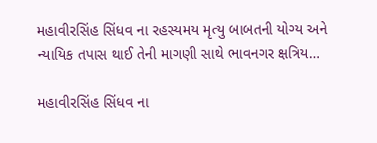મહાવીરસિંહ સિંધવ ના રહસ્યમય મૃત્યુ બાબતની યોગ્ય અને ન્યાયિક તપાસ થાઈ તેની માગણી સાથે ભાવનગર ક્ષત્રિય…

મહાવીરસિંહ સિંધવ ના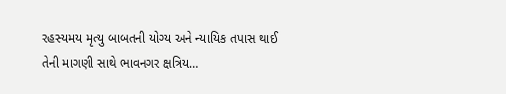રહસ્યમય મૃત્યુ બાબતની યોગ્ય અને ન્યાયિક તપાસ થાઈ તેની માગણી સાથે ભાવનગર ક્ષત્રિય…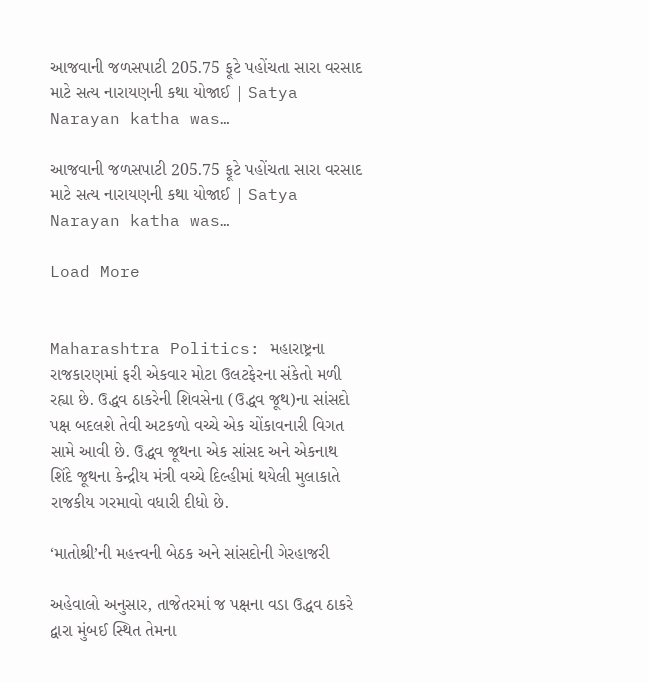આજવાની જળસપાટી 205.75 ફૂટે પહોંચતા સારા વરસાદ માટે સત્ય નારાયણની કથા યોજાઈ | Satya Narayan katha was…

આજવાની જળસપાટી 205.75 ફૂટે પહોંચતા સારા વરસાદ માટે સત્ય નારાયણની કથા યોજાઈ | Satya Narayan katha was…

Load More


Maharashtra Politics: મહારાષ્ટ્રના રાજકારણમાં ફરી એકવાર મોટા ઉલટફેરના સંકેતો મળી રહ્યા છે. ઉદ્ધવ ઠાકરેની શિવસેના (ઉદ્ધવ જૂથ)ના સાંસદો પક્ષ બદલશે તેવી અટકળો વચ્ચે એક ચોંકાવનારી વિગત સામે આવી છે. ઉદ્ધવ જૂથના એક સાંસદ અને એકનાથ શિંદે જૂથના કેન્દ્રીય મંત્રી વચ્ચે દિલ્હીમાં થયેલી મુલાકાતે રાજકીય ગરમાવો વધારી દીધો છે.

‘માતોશ્રી’ની મહત્ત્વની બેઠક અને સાંસદોની ગેરહાજરી

અહેવાલો અનુસાર, તાજેતરમાં જ પક્ષના વડા ઉદ્ધવ ઠાકરે દ્વારા મુંબઈ સ્થિત તેમના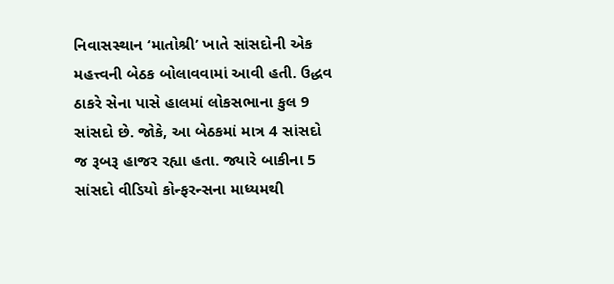નિવાસસ્થાન ‘માતોશ્રી’ ખાતે સાંસદોની એક મહત્ત્વની બેઠક બોલાવવામાં આવી હતી. ઉદ્ધવ ઠાકરે સેના પાસે હાલમાં લોકસભાના કુલ 9 સાંસદો છે. જોકે, આ બેઠકમાં માત્ર 4 સાંસદો જ રૂબરૂ હાજર રહ્યા હતા. જ્યારે બાકીના 5 સાંસદો વીડિયો કોન્ફરન્સના માધ્યમથી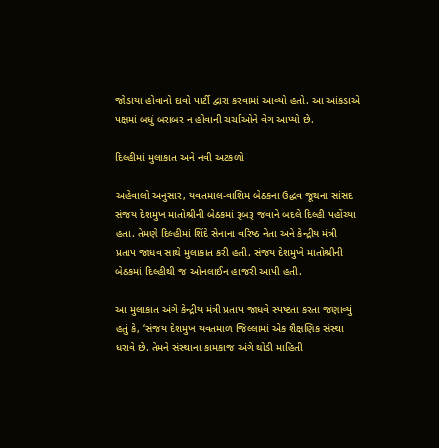જોડાયા હોવાનો દાવો પાર્ટી દ્વારા કરવામાં આવ્યો હતો. આ આંકડાએ પક્ષમાં બધું બરાબર ન હોવાની ચર્ચાઓને વેગ આપ્યો છે.

દિલ્હીમાં મુલાકાત અને નવી અટકળો

અહેવાલો અનુસાર, યવતમાલ-વાશિમ બેઠકના ઉદ્ધવ જૂથના સાંસદ સંજય દેશમુખ માતોશ્રીની બેઠકમાં રૂબરૂ જવાને બદલે દિલ્હી પહોંચ્યા હતા. તેમણે દિલ્હીમાં શિંદે સેનાના વરિષ્ઠ નેતા અને કેન્દ્રીય મંત્રી પ્રતાપ જાધવ સાથે મુલાકાત કરી હતી. સંજય દેશમુખે માતોશ્રીની બેઠકમાં દિલ્હીથી જ ઓનલાઈન હાજરી આપી હતી.

આ મુલાકાત અંગે કેન્દ્રીય મંત્રી પ્રતાપ જાધવે સ્પષ્ટતા કરતા જણાવ્યું હતું કે, ‘સંજય દેશમુખ યવતમાળ જિલ્લામાં એક શૈક્ષણિક સંસ્થા ધરાવે છે. તેમને સંસ્થાના કામકાજ અંગે થોડી માહિતી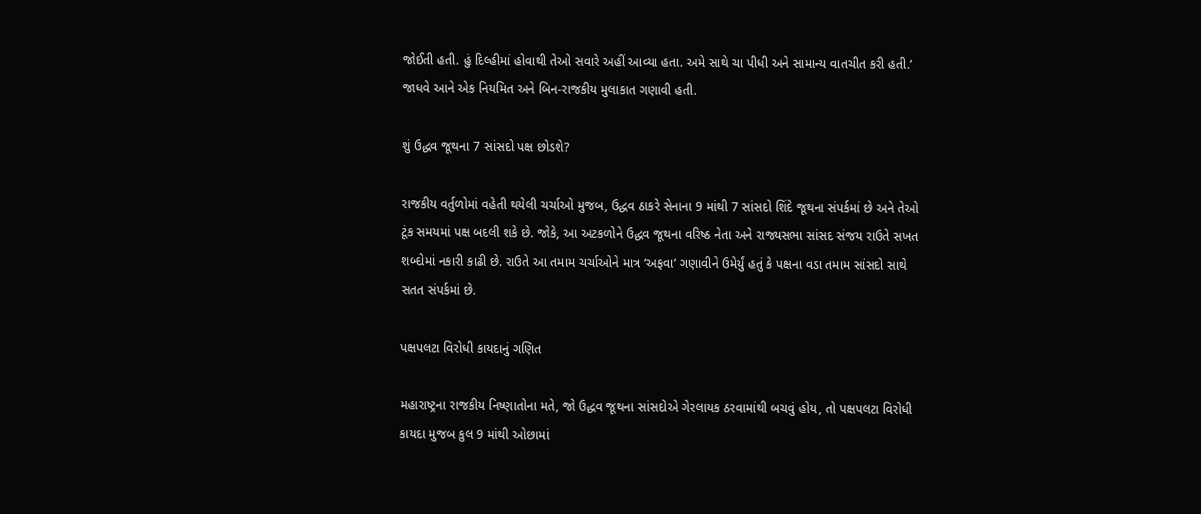જોઈતી હતી. હું દિલ્હીમાં હોવાથી તેઓ સવારે અહીં આવ્યા હતા. અમે સાથે ચા પીધી અને સામાન્ય વાતચીત કરી હતી.’ જાધવે આને એક નિયમિત અને બિન-રાજકીય મુલાકાત ગણાવી હતી.

શું ઉદ્ધવ જૂથના 7 સાંસદો પક્ષ છોડશે?

રાજકીય વર્તુળોમાં વહેતી થયેલી ચર્ચાઓ મુજબ, ઉદ્ધવ ઠાકરે સેનાના 9 માંથી 7 સાંસદો શિંદે જૂથના સંપર્કમાં છે અને તેઓ ટૂંક સમયમાં પક્ષ બદલી શકે છે. જોકે, આ અટકળોને ઉદ્ધવ જૂથના વરિષ્ઠ નેતા અને રાજ્યસભા સાંસદ સંજય રાઉતે સખત શબ્દોમાં નકારી કાઢી છે. રાઉતે આ તમામ ચર્ચાઓને માત્ર ‘અફવા’ ગણાવીને ઉમેર્યું હતું કે પક્ષના વડા તમામ સાંસદો સાથે સતત સંપર્કમાં છે.

પક્ષપલટા વિરોધી કાયદાનું ગણિત

મહારાષ્ટ્રના રાજકીય નિષ્ણાતોના મતે, જો ઉદ્ધવ જૂથના સાંસદોએ ગેરલાયક ઠરવામાંથી બચવું હોય, તો પક્ષપલટા વિરોધી કાયદા મુજબ કુલ 9 માંથી ઓછામાં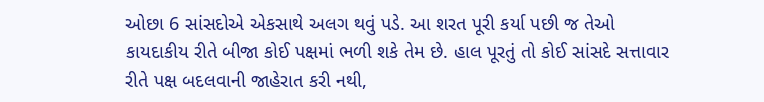ઓછા 6 સાંસદોએ એકસાથે અલગ થવું પડે. આ શરત પૂરી કર્યા પછી જ તેઓ કાયદાકીય રીતે બીજા કોઈ પક્ષમાં ભળી શકે તેમ છે. હાલ પૂરતું તો કોઈ સાંસદે સત્તાવાર રીતે પક્ષ બદલવાની જાહેરાત કરી નથી,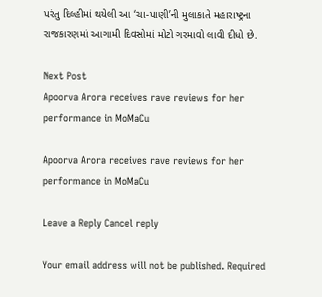પરંતુ દિલ્હીમાં થયેલી આ ‘ચા-પાણી’ની મુલાકાતે મહારાષ્ટ્રના રાજકારણમાં આગામી દિવસોમાં મોટો ગરમાવો લાવી દીધો છે.

Next Post
Apoorva Arora receives rave reviews for her performance in MoMaCu

Apoorva Arora receives rave reviews for her performance in MoMaCu

Leave a Reply Cancel reply

Your email address will not be published. Required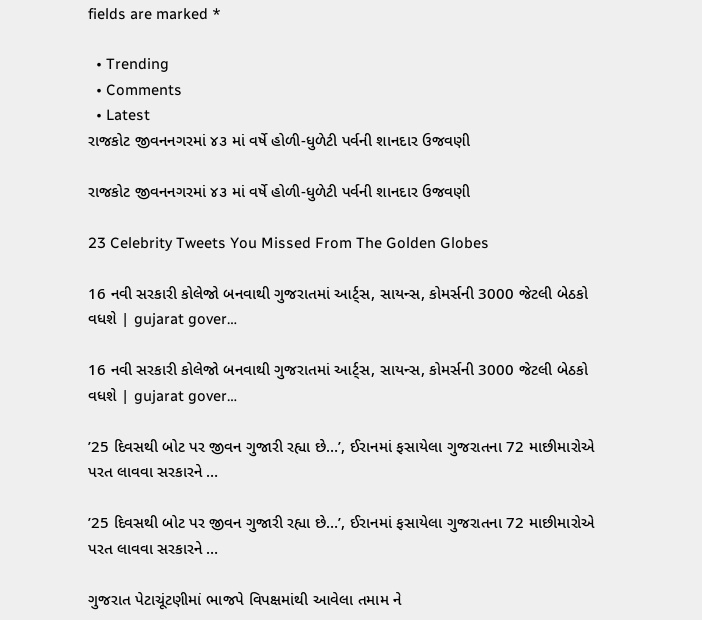fields are marked *

  • Trending
  • Comments
  • Latest
રાજકોટ જીવનનગરમાં ૪૩ માં વર્ષે હોળી-ધુળેટી પર્વની શાનદાર ઉજવણી

રાજકોટ જીવનનગરમાં ૪૩ માં વર્ષે હોળી-ધુળેટી પર્વની શાનદાર ઉજવણી

23 Celebrity Tweets You Missed From The Golden Globes

16 નવી સરકારી કોલેજો બનવાથી ગુજરાતમાં આર્ટ્સ, સાયન્સ, કોમર્સની 3000 જેટલી બેઠકો વધશે | gujarat gover…

16 નવી સરકારી કોલેજો બનવાથી ગુજરાતમાં આર્ટ્સ, સાયન્સ, કોમર્સની 3000 જેટલી બેઠકો વધશે | gujarat gover…

’25 દિવસથી બોટ પર જીવન ગુજારી રહ્યા છે…’, ઈરાનમાં ફસાયેલા ગુજરાતના 72 માછીમારોએ પરત લાવવા સરકારને …

’25 દિવસથી બોટ પર જીવન ગુજારી રહ્યા છે…’, ઈરાનમાં ફસાયેલા ગુજરાતના 72 માછીમારોએ પરત લાવવા સરકારને …

ગુજરાત પેટાચૂંટણીમાં ભાજપે વિપક્ષમાંથી આવેલા તમામ ને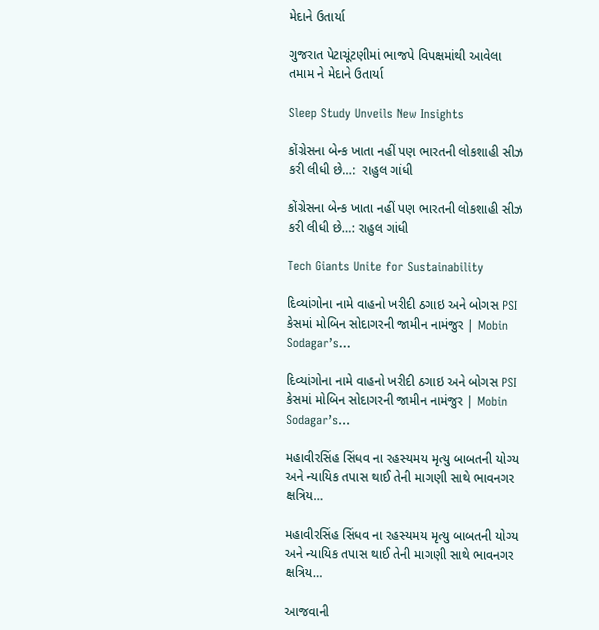મેદાને ઉતાર્યા

ગુજરાત પેટાચૂંટણીમાં ભાજપે વિપક્ષમાંથી આવેલા તમામ ને મેદાને ઉતાર્યા

Sleep Study Unveils New Insights

કોંગ્રેસના બેન્ક ખાતા નહીં પણ ભારતની લોકશાહી સીઝ કરી લીધી છે…:  રાહુલ ગાંધી

કોંગ્રેસના બેન્ક ખાતા નહીં પણ ભારતની લોકશાહી સીઝ કરી લીધી છે…: રાહુલ ગાંધી

Tech Giants Unite for Sustainability

દિવ્યાંગોના નામે વાહનો ખરીદી ઠગાઇ અને બોગસ PSI કેસમાં મોબિન સોદાગરની જામીન નામંજુર | Mobin Sodagar’s…

દિવ્યાંગોના નામે વાહનો ખરીદી ઠગાઇ અને બોગસ PSI કેસમાં મોબિન સોદાગરની જામીન નામંજુર | Mobin Sodagar’s…

મહાવીરસિંહ સિંધવ ના રહસ્યમય મૃત્યુ બાબતની યોગ્ય અને ન્યાયિક તપાસ થાઈ તેની માગણી સાથે ભાવનગર ક્ષત્રિય…

મહાવીરસિંહ સિંધવ ના રહસ્યમય મૃત્યુ બાબતની યોગ્ય અને ન્યાયિક તપાસ થાઈ તેની માગણી સાથે ભાવનગર ક્ષત્રિય…

આજવાની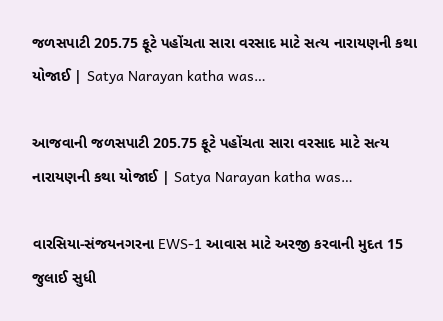જળસપાટી 205.75 ફૂટે પહોંચતા સારા વરસાદ માટે સત્ય નારાયણની કથા યોજાઈ | Satya Narayan katha was…

આજવાની જળસપાટી 205.75 ફૂટે પહોંચતા સારા વરસાદ માટે સત્ય નારાયણની કથા યોજાઈ | Satya Narayan katha was…

વારસિયા-સંજયનગરના EWS-1 આવાસ માટે અરજી કરવાની મુદત 15 જુલાઈ સુધી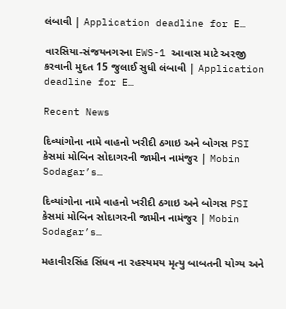લંબાવી | Application deadline for E…

વારસિયા-સંજયનગરના EWS-1 આવાસ માટે અરજી કરવાની મુદત 15 જુલાઈ સુધી લંબાવી | Application deadline for E…

Recent News

દિવ્યાંગોના નામે વાહનો ખરીદી ઠગાઇ અને બોગસ PSI કેસમાં મોબિન સોદાગરની જામીન નામંજુર | Mobin Sodagar’s…

દિવ્યાંગોના નામે વાહનો ખરીદી ઠગાઇ અને બોગસ PSI કેસમાં મોબિન સોદાગરની જામીન નામંજુર | Mobin Sodagar’s…

મહાવીરસિંહ સિંધવ ના રહસ્યમય મૃત્યુ બાબતની યોગ્ય અને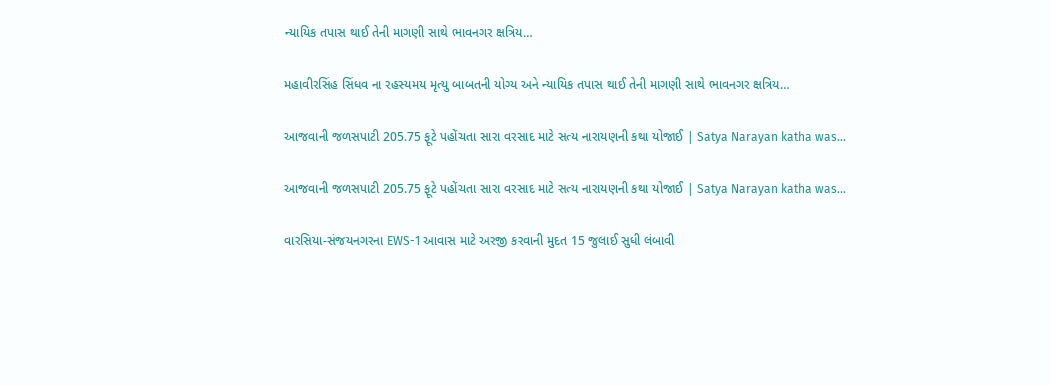ન્યાયિક તપાસ થાઈ તેની માગણી સાથે ભાવનગર ક્ષત્રિય…

મહાવીરસિંહ સિંધવ ના રહસ્યમય મૃત્યુ બાબતની યોગ્ય અને ન્યાયિક તપાસ થાઈ તેની માગણી સાથે ભાવનગર ક્ષત્રિય…

આજવાની જળસપાટી 205.75 ફૂટે પહોંચતા સારા વરસાદ માટે સત્ય નારાયણની કથા યોજાઈ | Satya Narayan katha was…

આજવાની જળસપાટી 205.75 ફૂટે પહોંચતા સારા વરસાદ માટે સત્ય નારાયણની કથા યોજાઈ | Satya Narayan katha was…

વારસિયા-સંજયનગરના EWS-1 આવાસ માટે અરજી કરવાની મુદત 15 જુલાઈ સુધી લંબાવી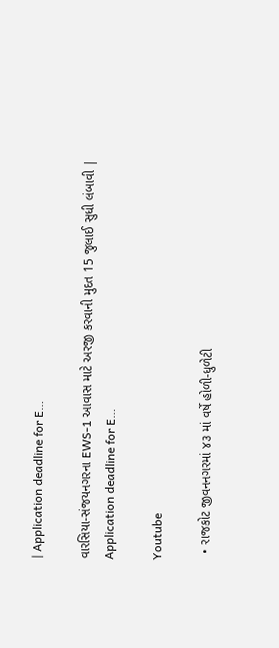| Application deadline for E…

વારસિયા-સંજયનગરના EWS-1 આવાસ માટે અરજી કરવાની મુદત 15 જુલાઈ સુધી લંબાવી | Application deadline for E…

Youtube

  • રાજકોટ જીવનનગરમાં ૪૩ માં વર્ષે હોળી-ધુળેટી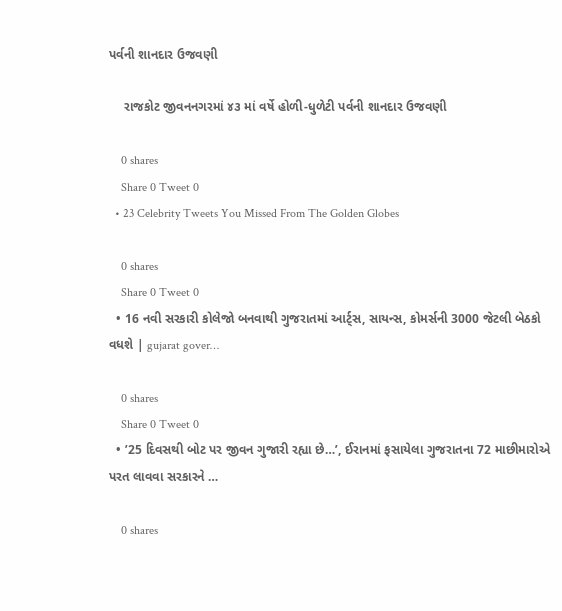પર્વની શાનદાર ઉજવણી

    રાજકોટ જીવનનગરમાં ૪૩ માં વર્ષે હોળી-ધુળેટી પર્વની શાનદાર ઉજવણી

    0 shares
    Share 0 Tweet 0
  • 23 Celebrity Tweets You Missed From The Golden Globes

    0 shares
    Share 0 Tweet 0
  • 16 નવી સરકારી કોલેજો બનવાથી ગુજરાતમાં આર્ટ્સ, સાયન્સ, કોમર્સની 3000 જેટલી બેઠકો વધશે | gujarat gover…

    0 shares
    Share 0 Tweet 0
  • ’25 દિવસથી બોટ પર જીવન ગુજારી રહ્યા છે…’, ઈરાનમાં ફસાયેલા ગુજરાતના 72 માછીમારોએ પરત લાવવા સરકારને …

    0 shares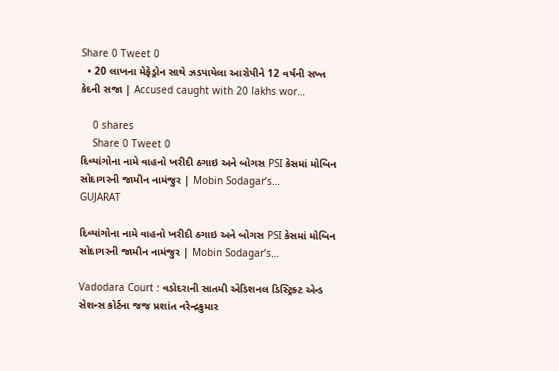Share 0 Tweet 0
  • 20 લાખના મેફેડ્રોન સાથે ઝડપાયેલા આરોપીને 12 વર્ષની સખ્ત કેદની સજા | Accused caught with 20 lakhs wor…

    0 shares
    Share 0 Tweet 0
દિવ્યાંગોના નામે વાહનો ખરીદી ઠગાઇ અને બોગસ PSI કેસમાં મોબિન સોદાગરની જામીન નામંજુર | Mobin Sodagar’s…
GUJARAT

દિવ્યાંગોના નામે વાહનો ખરીદી ઠગાઇ અને બોગસ PSI કેસમાં મોબિન સોદાગરની જામીન નામંજુર | Mobin Sodagar’s…

Vadodara Court : વડોદરાની સાતમી એડિશનલ ડિસ્ટ્રિક્ટ એન્ડ સેશન્સ કોર્ટના જજ પ્રશાંત નરેન્દ્રકુમાર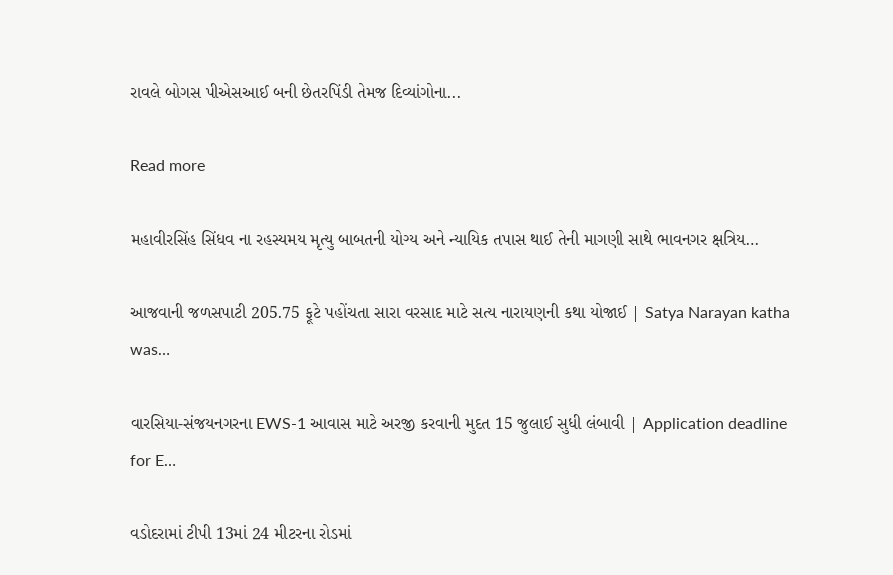રાવલે બોગસ પીએસઆઈ બની છેતરપિંડી તેમજ દિવ્યાંગોના...

Read more

મહાવીરસિંહ સિંધવ ના રહસ્યમય મૃત્યુ બાબતની યોગ્ય અને ન્યાયિક તપાસ થાઈ તેની માગણી સાથે ભાવનગર ક્ષત્રિય…

આજવાની જળસપાટી 205.75 ફૂટે પહોંચતા સારા વરસાદ માટે સત્ય નારાયણની કથા યોજાઈ | Satya Narayan katha was…

વારસિયા-સંજયનગરના EWS-1 આવાસ માટે અરજી કરવાની મુદત 15 જુલાઈ સુધી લંબાવી | Application deadline for E…

વડોદરામાં ટીપી 13માં 24 મીટરના રોડમાં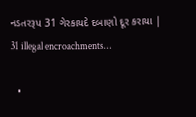નડતરરૂપ 31 ગેરકાયદે દબાણો દૂર કરાયા | 31 illegal encroachments…

  •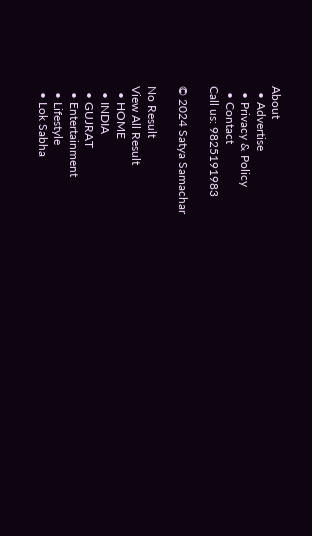About
  • Advertise
  • Privacy & Policy
  • Contact
Call us: 9825191983

© 2024 Satya Samachar

No Result
View All Result
  • HOME
  • INDIA
  • GUJRAT
  • Entertainment
  • Lifestyle
  • Lok Sabha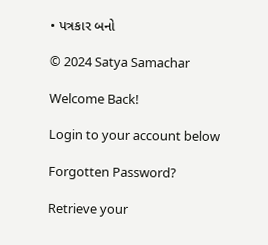• પત્રકાર બનો

© 2024 Satya Samachar

Welcome Back!

Login to your account below

Forgotten Password?

Retrieve your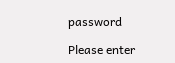password

Please enter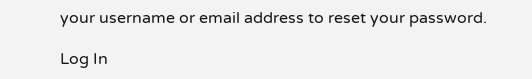your username or email address to reset your password.

Log In